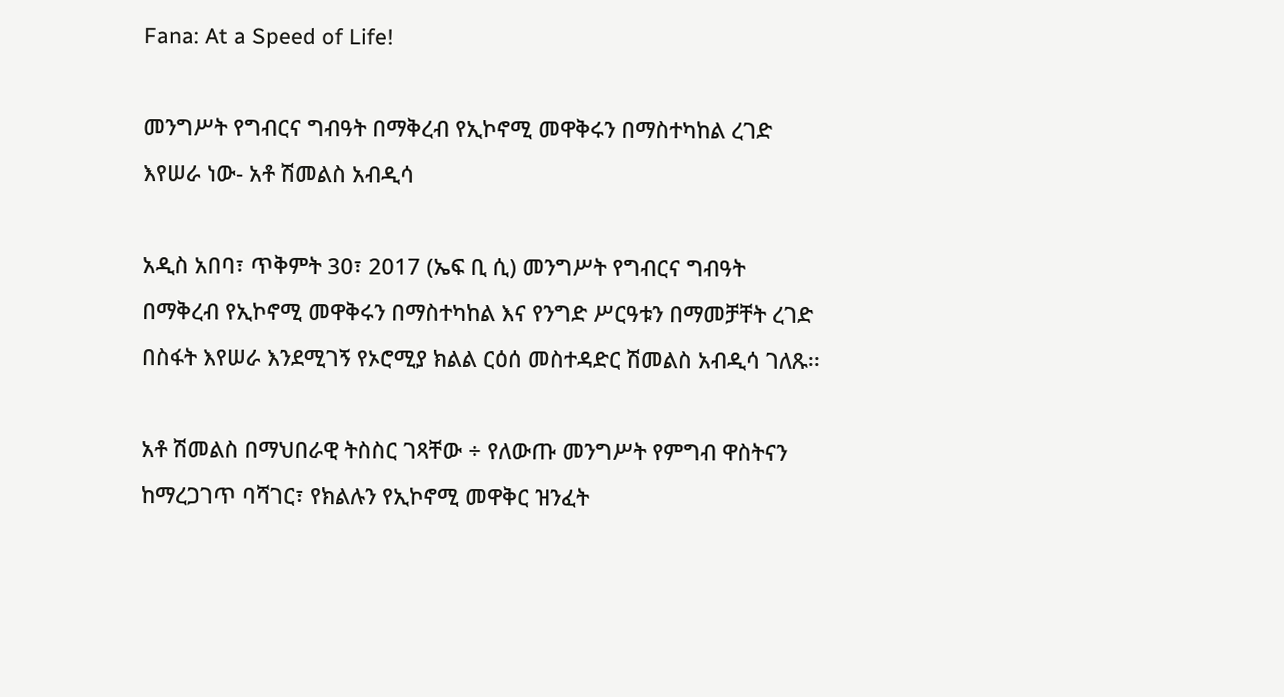Fana: At a Speed of Life!

መንግሥት የግብርና ግብዓት በማቅረብ የኢኮኖሚ መዋቅሩን በማስተካከል ረገድ እየሠራ ነው- አቶ ሽመልስ አብዲሳ

አዲስ አበባ፣ ጥቅምት 30፣ 2017 (ኤፍ ቢ ሲ) መንግሥት የግብርና ግብዓት በማቅረብ የኢኮኖሚ መዋቅሩን በማስተካከል እና የንግድ ሥርዓቱን በማመቻቸት ረገድ በስፋት እየሠራ እንደሚገኝ የኦሮሚያ ክልል ርዕሰ መስተዳድር ሽመልስ አብዲሳ ገለጹ፡፡

አቶ ሽመልስ በማህበራዊ ትስስር ገጻቸው ÷ የለውጡ መንግሥት የምግብ ዋስትናን ከማረጋገጥ ባሻገር፣ የክልሉን የኢኮኖሚ መዋቅር ዝንፈት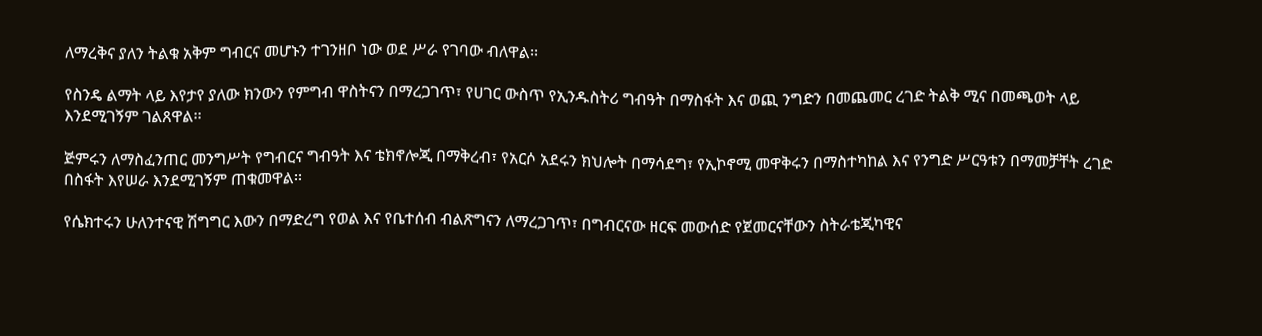ለማረቅና ያለን ትልቁ አቅም ግብርና መሆኑን ተገንዘቦ ነው ወደ ሥራ የገባው ብለዋል፡፡

የስንዴ ልማት ላይ እየታየ ያለው ክንውን የምግብ ዋስትናን በማረጋገጥ፣ የሀገር ውስጥ የኢንዱስትሪ ግብዓት በማስፋት እና ወጪ ንግድን በመጨመር ረገድ ትልቅ ሚና በመጫወት ላይ እንደሚገኝም ገልጸዋል፡፡

ጅምሩን ለማስፈንጠር መንግሥት የግብርና ግብዓት እና ቴክኖሎጂ በማቅረብ፣ የአርሶ አደሩን ክህሎት በማሳደግ፣ የኢኮኖሚ መዋቅሩን በማስተካከል እና የንግድ ሥርዓቱን በማመቻቸት ረገድ በስፋት እየሠራ እንደሚገኝም ጠቁመዋል፡፡

የሴክተሩን ሁለንተናዊ ሽግግር እውን በማድረግ የወል እና የቤተሰብ ብልጽግናን ለማረጋገጥ፣ በግብርናው ዘርፍ መውሰድ የጀመርናቸውን ስትራቴጂካዊና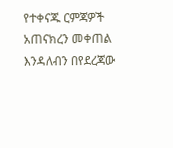የተቀናጁ ርምጃዎች አጠናክረን መቀጠል እንዳለብን በየደረጃው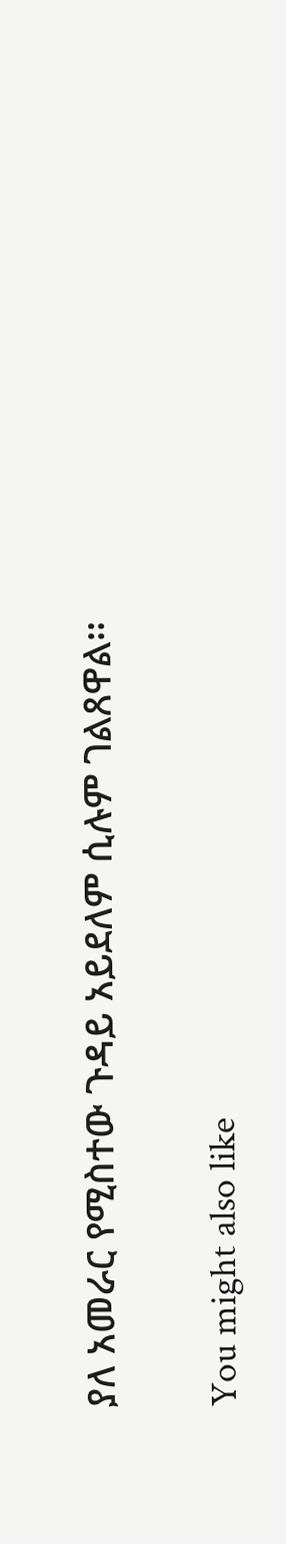ያለ አመራር የሚስተው ጉዳይ አይደለም ሲሉም ገልጸዋል፡፡

You might also like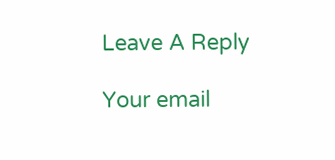Leave A Reply

Your email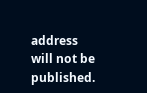address will not be published.